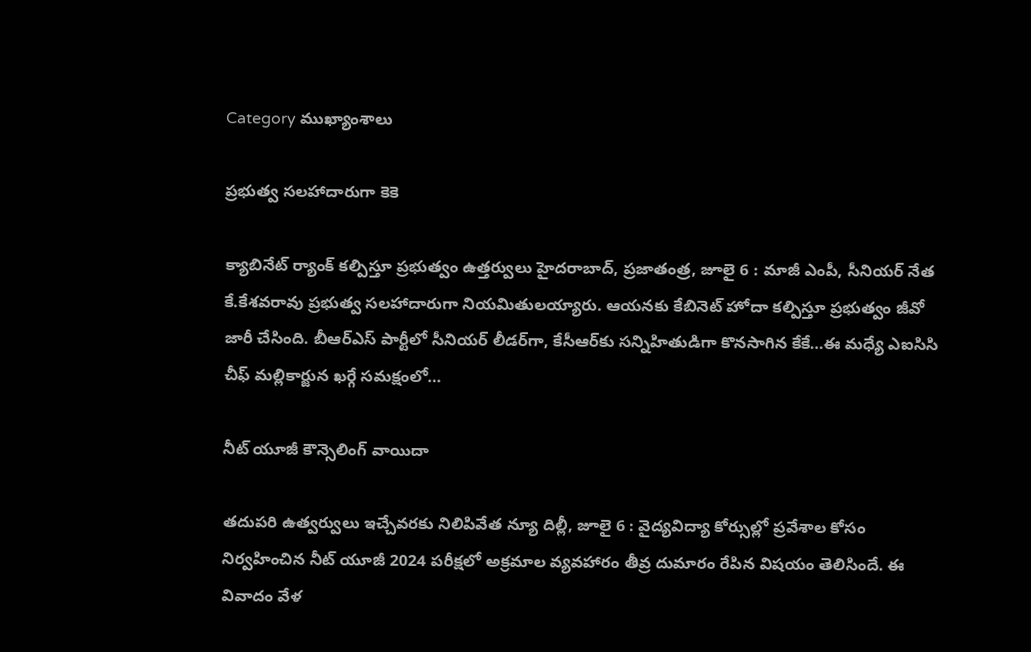Category ముఖ్యాంశాలు

ప్రభుత్వ సలహాదారుగా కెకె

క్యాబినేట్‌ ‌ర్యాంక్‌ ‌కల్పిస్తూ ప్రభుత్వం ఉత్తర్వులు హైదరాబాద్‌, ప్రజాతంత్ర, జూలై 6 : మాజీ ఎంపీ, సీనియర్‌ ‌నేత కే.కేశవరావు ప్రభుత్వ సలహాదారుగా నియమితులయ్యారు. ఆయనకు కేబినెట్‌ ‌హోదా కల్పిస్తూ ప్రభుత్వం జీవో జారీ చేసింది. బీఆర్‌ఎస్‌ ‌పార్టీలో సీనియర్‌ ‌లీడర్‌గా, కేసీఆర్‌కు సన్నిహితుడిగా కొనసాగిన కేకే…ఈ మధ్యే ఎఐసిసి చీఫ్‌ ‌మల్లికార్జున ఖర్గే సమక్షంలో…

నీట్‌ ‌యూజీ కౌన్సెలింగ్‌ వాయిదా

తదుపరి ఉత్వర్వులు ఇచ్చేవరకు నిలిపివేత న్యూ దిల్లీ, జూలై 6 : వైద్యవిద్యా కోర్సుల్లో ప్రవేశాల కోసం నిర్వహించిన నీట్‌ ‌యూజీ 2024 పరీక్షలో అక్రమాల వ్యవహారం తీవ్ర దుమారం రేపిన విషయం తెలిసిందే. ఈ వివాదం వేళ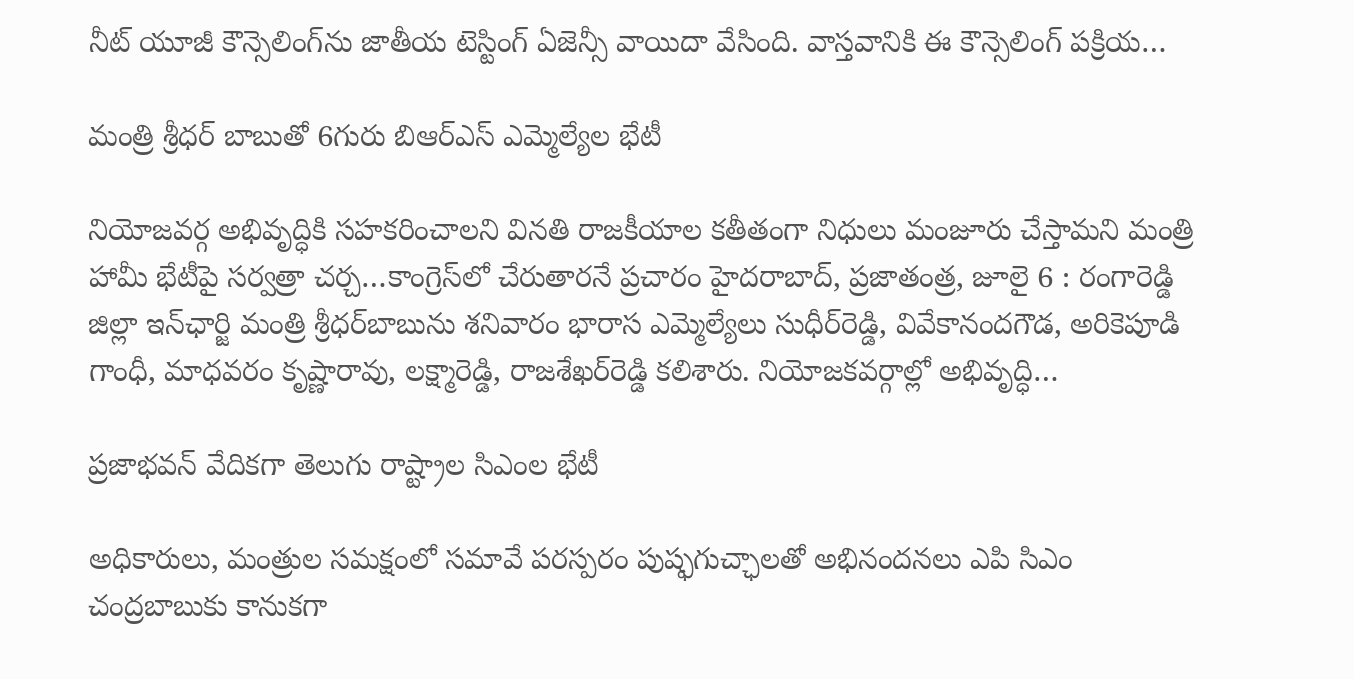నీట్‌ ‌యూజీ కౌన్సెలింగ్‌ను జాతీయ టెస్టింగ్‌ ఏజెన్సీ వాయిదా వేసింది. వాస్తవానికి ఈ కౌన్సెలింగ్‌ ‌పక్రియ…

మంత్రి శ్రీధర్‌ ‌బాబుతో 6గురు బిఆర్‌ఎస్‌ ఎమ్మెల్యేల భేటీ

నియోజవర్గ అభివృద్ధికి సహకరించాలని వినతి రాజకీయాల కతీతంగా నిధులు మంజూరు చేస్తామని మంత్రి హామీ భేటీపై సర్వత్రా చర్చ…కాంగ్రెస్‌లో చేరుతారనే ప్రచారం హైదరాబాద్‌, ప్రజాతంత్ర, జూలై 6 : రంగారెడ్డి జిల్లా ఇన్‌ఛార్జి మంత్రి శ్రీధర్‌బాబును శనివారం భారాస ఎమ్మెల్యేలు సుధీర్‌రెడ్డి, వివేకానందగౌడ, అరికెపూడి గాంధీ, మాధవరం కృష్ణారావు, లక్ష్మారెడ్డి, రాజశేఖర్‌రెడ్డి కలిశారు. నియోజకవర్గాల్లో అభివృద్ధి…

ప్రజాభవన్‌ ‌వేదికగా తెలుగు రాష్ట్రాల సిఎంల భేటీ

అధికారులు, మంత్రుల సమక్షంలో సమావే పరస్పరం పుష్ఫగుచ్ఛాలతో అభినందనలు ఎపి సిఎం చంద్రబాబుకు కానుకగా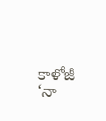కాళోజీ ‘నా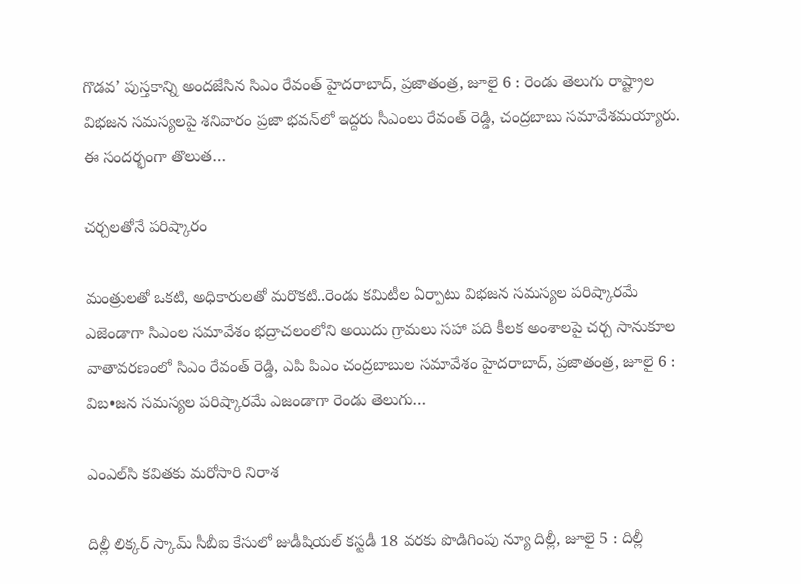గొడవ’ పుస్తకాన్ని అందజేసిన సిఎం రేవంత్‌ ‌హైదరాబాద్‌, ప్రజాతంత్ర, జూలై 6 : రెండు తెలుగు రాష్ట్రాల విభజన సమస్యలపై శనివారం ప్రజా భవన్‌లో ఇద్దరు సీఎంలు రేవంత్‌ ‌రెడ్డి, చంద్రబాబు సమావేశమయ్యారు. ఈ సందర్భంగా తొలుత…

చర్చలతోనే పరిష్కారం

మంత్రులతో ఒకటి, అధికారులతో మరొకటి..రెండు కమిటీల ఏర్పాటు విభజన సమస్యల పరిష్కారమే ఎజెండాగా సిఎంల సమావేశం భద్రాచలంలోని అయిదు గ్రామలు సహా పది కీలక అంశాలపై చర్చ సానుకూల వాతావరణంలో సిఎం రేవంత్‌ ‌రెడ్డి, ఎపి పిఎం చంద్రబాబుల సమావేశం హైదరాబాద్‌, ప్రజాతంత్ర, జూలై 6 :  విబ•జన సమస్యల పరిష్కారమే ఎజండాగా రెండు తెలుగు…

ఎంఎల్‌సి కవితకు మరోసారి నిరాశ

దిల్లీ లిక్కర్‌ ‌స్కామ్‌ ‌సీబీఐ కేసులో జుడీషియల్‌ ‌కస్టడీ 18 వరకు పొడిగింపు న్యూ దిల్లీ, జూలై 5 : దిల్లీ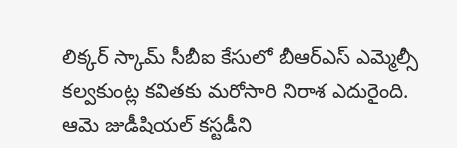లిక్కర్‌ ‌స్కామ్‌ ‌సీబీఐ కేసులో బీఆర్‌ఎస్‌ ఎమ్మెల్సీ కల్వకుంట్ల కవితకు మరోసారి నిరాశ ఎదురైంది. ఆమె జుడీషియల్‌ ‌కస్టడీని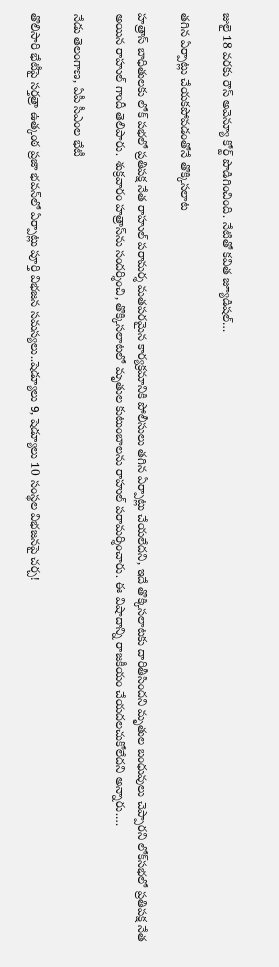జులై 18 వరకు రౌస్‌ అవెన్యూ కోర్ట్ ‌పొడిగించింది. నేటితో కవిత జ్యూడిషల్‌…

తగిన ఏర్పాట్లు చేయకపోవడంతోనే తొక్కిసలాట

హత్రాస్‌ ‌బాధితులకు లోక్‌ ‌పభలో ప్రతిపక్ష నేత రాహుల్‌ ‌పరామర్శ మతపరమైన కార్యక్రమానికి పోలీసులు తగిన ఏర్పాట్లు చేయలేదని, ఇదే తొక్కిసలాటకు దారితీసిందని మృతుల బంధువులు చెప్పారని లోక్‌సభలో ప్రతిపక్ష నేత అయిన రాహుల్‌ ‌గాందీ తెలిపారు. శుక్రవారం హత్రాస్‌ను సందర్శించి, తొక్కిసలాటలో మృతుల కుటుంబాలను రాహుల్‌ ‌పరామర్శించారు. ఈ విషాదాన్ని రాజకీయం చేయదలచుకోలేదని అన్నారు.…

నేడు తెలంగాణ, ఏపీ సీఎంల భేటీ

తొలిసారి భేటీపై సర్తత్రా ఉత్కంఠ ప్రజా భవన్‌లో ఏర్పాట్లు పూర్తి విభజన సమస్యలు..షెడ్యూలు 9, షెడ్యూలు 10 సంస్థల విభజనపై చర్చ!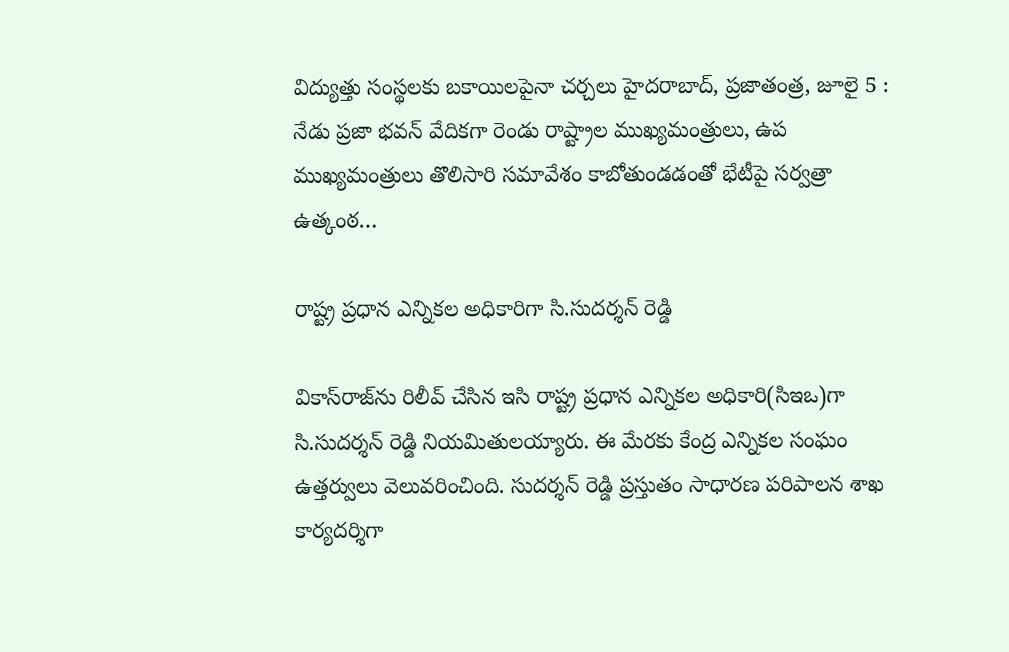విద్యుత్తు సంస్థలకు బకాయిలపైనా చర్చలు హైదరాబాద్‌, ప్రజాతంత్ర, జూలై 5 : నేడు ప్రజా భవన్‌ ‌వేదికగా రెండు రాష్ట్రాల ముఖ్యమంత్రులు, ఉప ముఖ్యమంత్రులు తొలిసారి సమావేశం కాబోతుండడంతో భేటీపై సర్వత్రా ఉత్కంఠ…

రాష్ట్ర ప్రధాన ఎన్నికల అధికారిగా సి.సుదర్శన్ రెడ్డి

వికాస్‌రాజ్‌ను రిలీవ్ చేసిన ఇసి రాష్ట్ర ప్రధాన ఎన్నికల అధికారి(సిఇఒ)గా సి.సుదర్శన్ రెడ్డి నియమితులయ్యారు. ఈ మేరకు కేంద్ర ఎన్నికల సంఘం ఉత్తర్వులు వెలువరించింది. సుదర్శన్ రెడ్డి ప్రస్తుతం సాధారణ పరిపాలన శాఖ కార్యదర్శిగా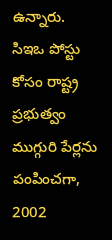ఉన్నారు. సిఇఒ పోస్టు కోసం రాష్ట్ర ప్రభుత్వం ముగ్గురి పేర్లను పంపించగా, 2002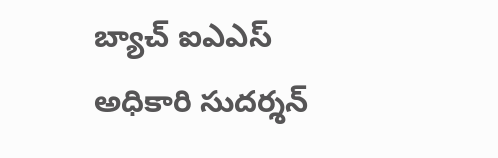బ్యాచ్ ఐఎఎస్ అధికారి సుదర్శన్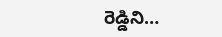రెడ్డిని…